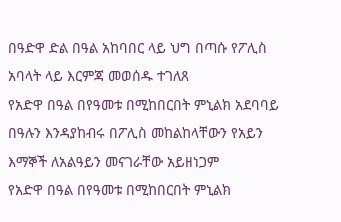በዓድዋ ድል በዓል አከባበር ላይ ህግ በጣሱ የፖሊስ አባላት ላይ እርምጃ መወሰዱ ተገለጸ
የአድዋ በዓል በየዓመቱ በሚከበርበት ምኒልክ አደባባይ በዓሉን እንዳያከብሩ በፖሊስ መከልከላቸውን የአይን እማኞች ለአልዓይን መናገራቸው አይዘነጋም
የአድዋ በዓል በየዓመቱ በሚከበርበት ምኒልክ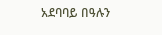አደባባይ በዓሉን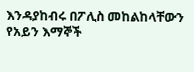እንዳያከብሩ በፖሊስ መከልከላቸውን የአይን እማኞች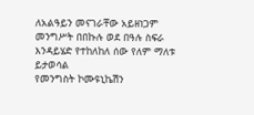ለአልዓይን መናገራቸው አይዘነጋም
መንግሥት በበኩሉ ወደ በዓሉ ስፍራ እንዳይሄድ የተከለከለ ሰው የለም ማለቱ ይታወሳል
የመንግስት ኮሙዩኒኬሽን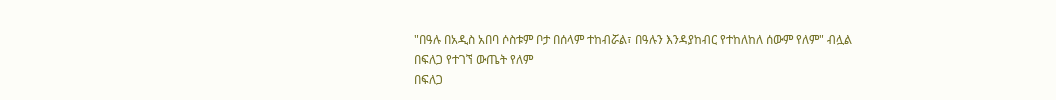"በዓሉ በአዲስ አበባ ሶስቱም ቦታ በሰላም ተከብሯል፣ በዓሉን እንዳያከብር የተከለከለ ሰውም የለም" ብሏል
በፍለጋ የተገኘ ውጤት የለም
በፍለጋ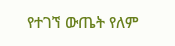የተገኘ ውጤት የለም